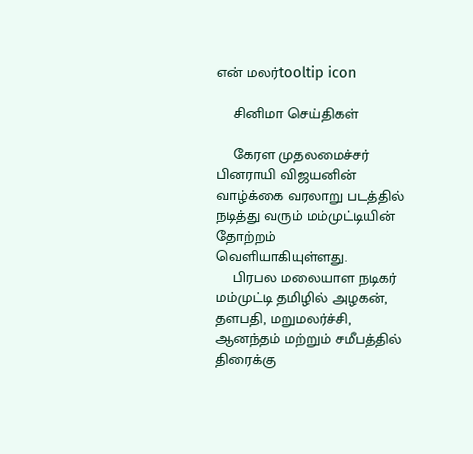என் மலர்tooltip icon

    சினிமா செய்திகள்

    கேரள முதலமைச்சர் பினராயி விஜயனின் வாழ்க்கை வரலாறு படத்தில் நடித்து வரும் மம்முட்டியின் தோற்றம் வெளியாகியுள்ளது.
    பிரபல மலையாள நடிகர் மம்முட்டி தமிழில் அழகன், தளபதி, மறுமலர்ச்சி, ஆனந்தம் மற்றும் சமீபத்தில் திரைக்கு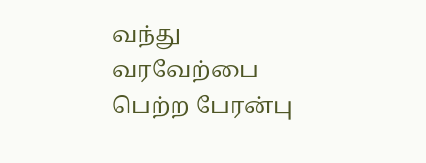வந்து வரவேற்பை பெற்ற பேரன்பு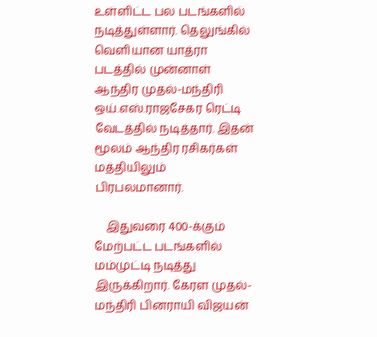உள்ளிட்ட பல படங்களில் நடித்துள்ளார். தெலுங்கில் வெளியான யாத்ரா படத்தில் முன்னாள் ஆந்திர முதல்-மந்திரி ஒய்.எஸ்.ராஜசேகர ரெட்டி வேடத்தில் நடித்தார். இதன் மூலம் ஆந்திர ரசிகர்கள் மத்தியிலும் பிரபலமானார்.

    இதுவரை 400-க்கும் மேற்பட்ட படங்களில் மம்முட்டி நடித்து இருக்கிறார். கேரள முதல்-மந்திரி பினராயி விஜயன்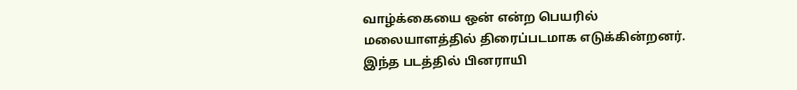வாழ்க்கையை ஒன் என்ற பெயரில் மலையாளத்தில் திரைப்படமாக எடுக்கின்றனர். இந்த படத்தில் பினராயி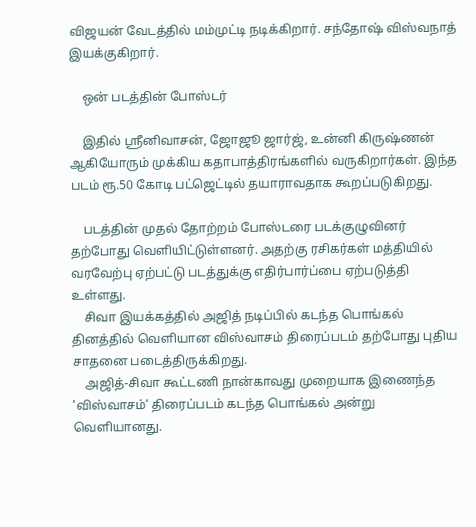விஜயன் வேடத்தில் மம்முட்டி நடிக்கிறார். சந்தோஷ் விஸ்வநாத் இயக்குகிறார்.

    ஒன் படத்தின் போஸ்டர்

    இதில் ஸ்ரீனிவாசன், ஜோஜூ ஜார்ஜ், உன்னி கிருஷ்ணன் ஆகியோரும் முக்கிய கதாபாத்திரங்களில் வருகிறார்கள். இந்த படம் ரூ.50 கோடி பட்ஜெட்டில் தயாராவதாக கூறப்படுகிறது.

    படத்தின் முதல் தோற்றம் போஸ்டரை படக்குழுவினர் தற்போது வெளியிட்டுள்ளனர். அதற்கு ரசிகர்கள் மத்தியில் வரவேற்பு ஏற்பட்டு படத்துக்கு எதிர்பார்ப்பை ஏற்படுத்தி உள்ளது.
    சிவா இயக்கத்தில் அஜித் நடிப்பில் கடந்த பொங்கல் தினத்தில் வெளியான விஸ்வாசம் திரைப்படம் தற்போது புதிய சாதனை படைத்திருக்கிறது.
    அஜித்-சிவா கூட்டணி நான்காவது முறையாக இணைந்த ‘விஸ்வாசம்‘ திரைப்படம் கடந்த பொங்கல் அன்று வெளியானது.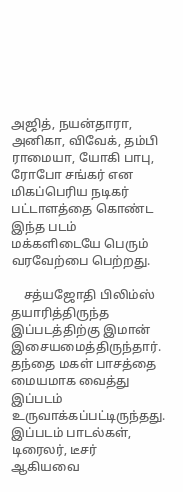அஜித், நயன்தாரா, அனிகா, விவேக், தம்பி ராமையா, யோகி பாபு, ரோபோ சங்கர் என மிகப்பெரிய நடிகர் பட்டாளத்தை கொண்ட இந்த படம் மக்களிடையே பெரும் வரவேற்பை பெற்றது.

    சத்யஜோதி பிலிம்ஸ் தயாரித்திருந்த இப்படத்திற்கு இமான் இசையமைத்திருந்தார். தந்தை மகள் பாசத்தை மையமாக வைத்து இப்படம் உருவாக்கப்பட்டிருந்தது. இப்படம் பாடல்கள், டிரைலர், டீசர் ஆகியவை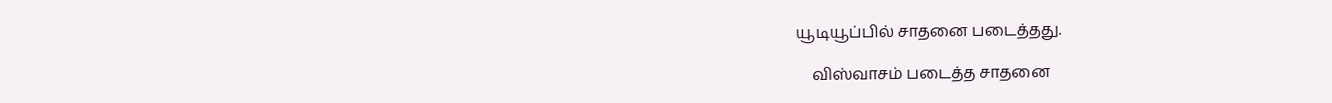யூடியூப்பில் சாதனை படைத்தது.

    விஸ்வாசம் படைத்த சாதனை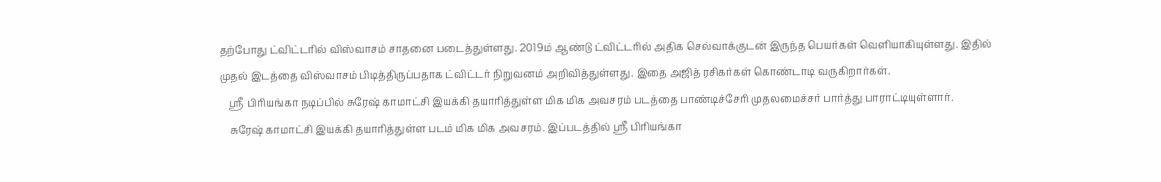தற்போது ட்விட்டரில் விஸ்வாசம் சாதனை படைத்துள்ளது. 2019ம் ஆண்டு ட்விட்டரில் அதிக செல்வாக்குடன் இருந்த பெயர்கள் வெளியாகியுள்ளது. இதில் முதல் இடத்தை விஸ்வாசம் பிடித்திருப்பதாக ட்விட்டர் நிறுவனம் அறிவித்துள்ளது. இதை அஜித் ரசிகர்கள் கொண்டாடி வருகிறார்கள்.
    ஸ்ரீ பிரியங்கா நடிப்பில் சுரேஷ் காமாட்சி இயக்கி தயாரித்துள்ள மிக மிக அவசரம் படத்தை பாண்டிச்சேரி முதலமைச்சர் பார்த்து பாராட்டியுள்ளார்.
    சுரேஷ் காமாட்சி இயக்கி தயாரித்துள்ள படம் மிக மிக அவசரம். இப்படத்தில் ஸ்ரீ பிரியங்கா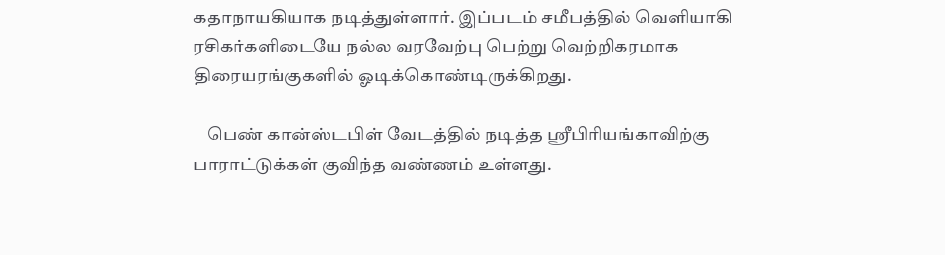கதாநாயகியாக நடித்துள்ளார். இப்படம் சமீபத்தில் வெளியாகி ரசிகர்களிடையே நல்ல வரவேற்பு பெற்று வெற்றிகரமாக திரையரங்குகளில் ஓடிக்கொண்டிருக்கிறது.

    பெண் கான்ஸ்டபிள் வேடத்தில் நடித்த ஸ்ரீபிரியங்காவிற்கு பாராட்டுக்கள் குவிந்த வண்ணம் உள்ளது.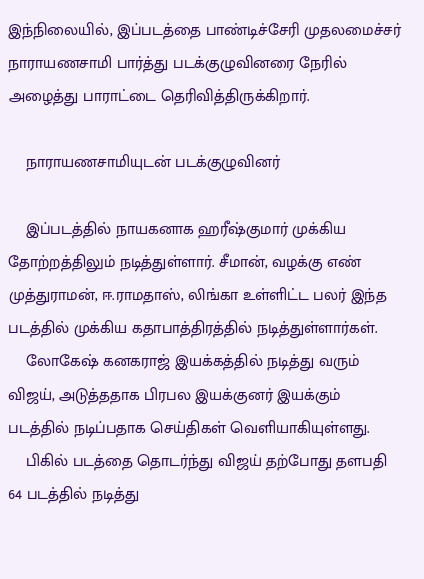இந்நிலையில், இப்படத்தை பாண்டிச்சேரி முதலமைச்சர் நாராயணசாமி பார்த்து படக்குழுவினரை நேரில் அழைத்து பாராட்டை தெரிவித்திருக்கிறார்.

    நாராயணசாமியுடன் படக்குழுவினர்

    இப்படத்தில் நாயகனாக ஹரீஷ்குமார் முக்கிய தோற்றத்திலும் நடித்துள்ளார். சீமான், வழக்கு எண் முத்துராமன், ஈ.ராமதாஸ், லிங்கா உள்ளிட்ட பலர் இந்த படத்தில் முக்கிய கதாபாத்திரத்தில் நடித்துள்ளார்கள்.
    லோகேஷ் கனகராஜ் இயக்கத்தில் நடித்து வரும் விஜய், அடுத்ததாக பிரபல இயக்குனர் இயக்கும் படத்தில் நடிப்பதாக செய்திகள் வெளியாகியுள்ளது.
    பிகில் படத்தை தொடர்ந்து விஜய் தற்போது தளபதி 64 படத்தில் நடித்து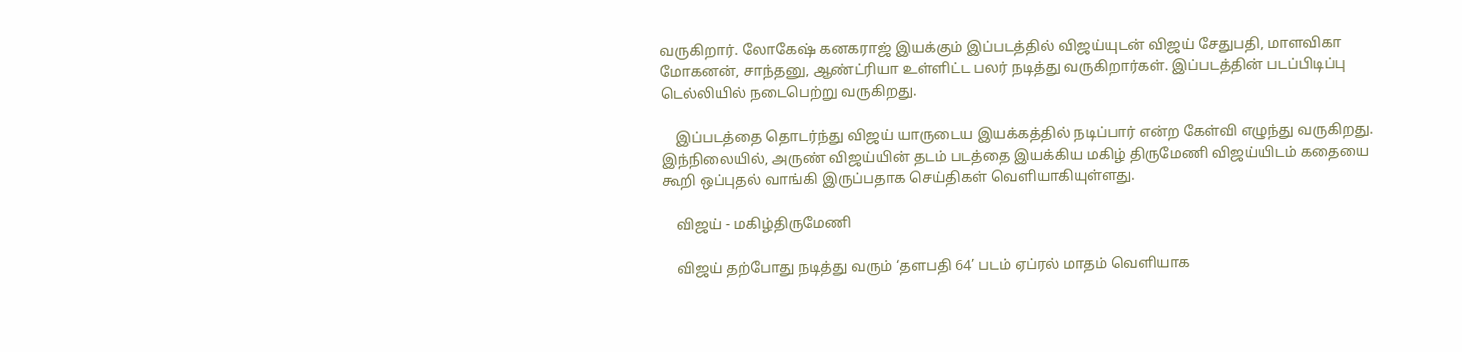வருகிறார். லோகேஷ் கனகராஜ் இயக்கும் இப்படத்தில் விஜய்யுடன் விஜய் சேதுபதி, மாளவிகா மோகனன், சாந்தனு, ஆண்ட்ரியா உள்ளிட்ட பலர் நடித்து வருகிறார்கள். இப்படத்தின் படப்பிடிப்பு டெல்லியில் நடைபெற்று வருகிறது.

    இப்படத்தை தொடர்ந்து விஜய் யாருடைய இயக்கத்தில் நடிப்பார் என்ற கேள்வி எழுந்து வருகிறது. இந்நிலையில், அருண் விஜய்யின் தடம் படத்தை இயக்கிய மகிழ் திருமேணி விஜய்யிடம் கதையை கூறி ஒப்புதல் வாங்கி இருப்பதாக செய்திகள் வெளியாகியுள்ளது.

    விஜய் - மகிழ்திருமேணி

    விஜய் தற்போது நடித்து வரும் ‘தளபதி 64’ படம் ஏப்ரல் மாதம் வெளியாக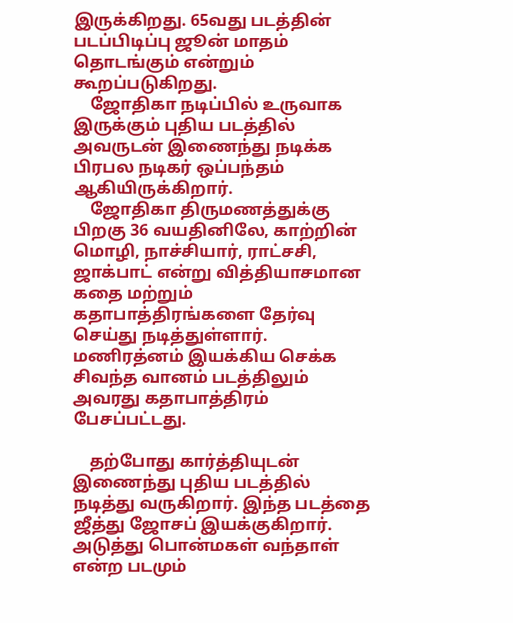இருக்கிறது. 65வது படத்தின் படப்பிடிப்பு ஜூன் மாதம் தொடங்கும் என்றும் கூறப்படுகிறது.
    ஜோதிகா நடிப்பில் உருவாக இருக்கும் புதிய படத்தில் அவருடன் இணைந்து நடிக்க பிரபல நடிகர் ஒப்பந்தம் ஆகியிருக்கிறார்.
    ஜோதிகா திருமணத்துக்கு பிறகு 36 வயதினிலே, காற்றின் மொழி, நாச்சியார், ராட்சசி, ஜாக்பாட் என்று வித்தியாசமான கதை மற்றும் கதாபாத்திரங்களை தேர்வு செய்து நடித்துள்ளார். மணிரத்னம் இயக்கிய செக்க சிவந்த வானம் படத்திலும் அவரது கதாபாத்திரம் பேசப்பட்டது.

    தற்போது கார்த்தியுடன் இணைந்து புதிய படத்தில் நடித்து வருகிறார். இந்த படத்தை ஜீத்து ஜோசப் இயக்குகிறார். அடுத்து பொன்மகள் வந்தாள் என்ற படமும்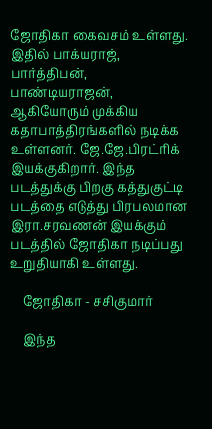ஜோதிகா கைவசம் உள்ளது. இதில் பாக்யராஜ், பார்த்திபன், பாண்டியராஜன், ஆகியோரும் முக்கிய கதாபாத்திரங்களில் நடிக்க உள்ளனர். ஜே.ஜே.பிரட்ரிக் இயக்குகிறார். இந்த படத்துக்கு பிறகு கத்துகுட்டி படத்தை எடுத்து பிரபலமான இரா.சரவணன் இயக்கும் படத்தில் ஜோதிகா நடிப்பது உறுதியாகி உள்ளது.

    ஜோதிகா - சசிகுமார்

    இந்த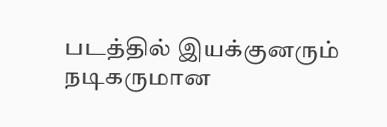படத்தில் இயக்குனரும் நடிகருமான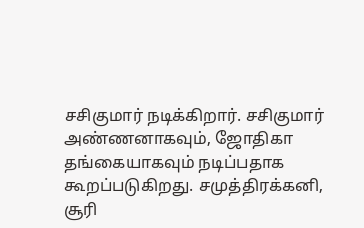சசிகுமார் நடிக்கிறார். சசிகுமார் அண்ணனாகவும், ஜோதிகா தங்கையாகவும் நடிப்பதாக கூறப்படுகிறது. சமுத்திரக்கனி, சூரி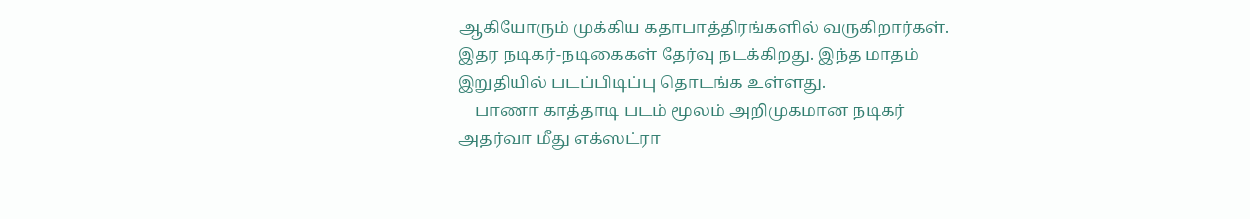ஆகியோரும் முக்கிய கதாபாத்திரங்களில் வருகிறார்கள். இதர நடிகர்-நடிகைகள் தேர்வு நடக்கிறது. இந்த மாதம் இறுதியில் படப்பிடிப்பு தொடங்க உள்ளது.
    பாணா காத்தாடி படம் மூலம் அறிமுகமான நடிகர் அதர்வா மீது எக்ஸட்ரா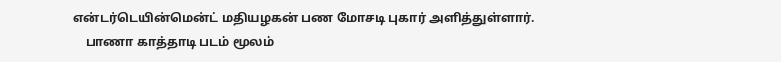என்டர்டெயின்மென்ட் மதியழகன் பண மோசடி புகார் அளித்துள்ளார்.
    பாணா காத்தாடி படம் மூலம்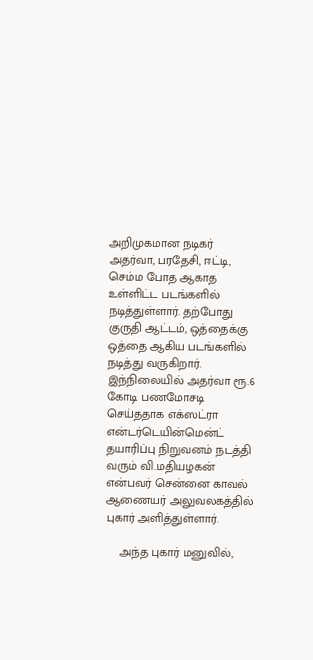அறிமுகமான நடிகர் அதர்வா, பரதேசி, ஈட்டி, செம்ம போத ஆகாத உள்ளிட்ட படங்களில் நடித்துள்ளார். தற்போது குருதி ஆட்டம், ஒத்தைக்கு ஒத்தை ஆகிய படங்களில் நடித்து வருகிறார். இந்நிலையில் அதர்வா ரூ.6 கோடி பணமோசடி செய்ததாக எக்ஸட்ரா என்டர்டெயின்மென்ட் தயாரிப்பு நிறுவனம் நடத்தி வரும் வி.மதியழகன் என்பவர் சென்னை காவல் ஆணையர் அலுவலகத்தில் புகார் அளித்துள்ளார்.

    அந்த புகார் மனுவில்,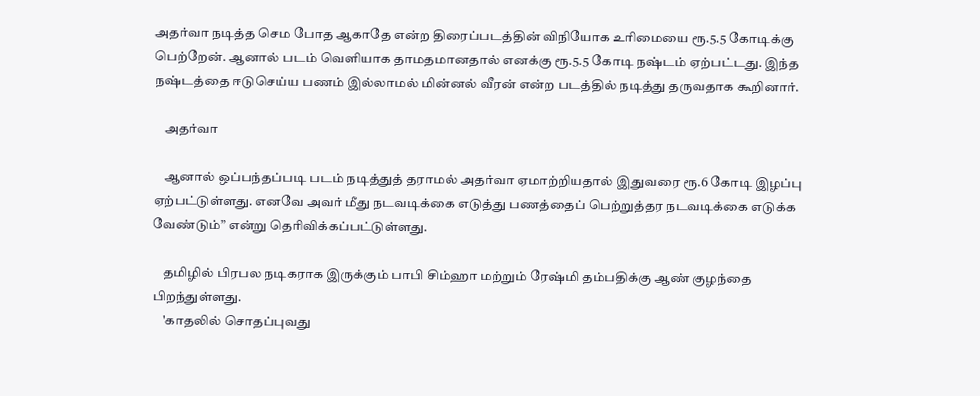அதர்வா நடித்த செம போத ஆகாதே என்ற திரைப்படத்தின் விநியோக உரிமையை ரூ.5.5 கோடிக்கு பெற்றேன். ஆனால் படம் வெளியாக தாமதமானதால் எனக்கு ரூ.5.5 கோடி நஷ்டம் ஏற்பட்டது. இந்த நஷ்டத்தை ஈடுசெய்ய பணம் இல்லாமல் மின்னல் வீரன் என்ற படத்தில் நடித்து தருவதாக கூறினார்.

    அதர்வா

    ஆனால் ஒப்பந்தப்படி படம் நடித்துத் தராமல் அதர்வா ஏமாற்றியதால் இதுவரை ரூ.6 கோடி இழப்பு ஏற்பட்டுள்ளது. எனவே அவர் மீது நடவடிக்கை எடுத்து பணத்தைப் பெற்றுத்தர நடவடிக்கை எடுக்க வேண்டும்” என்று தெரிவிக்கப்பட்டுள்ளது.

    தமிழில் பிரபல நடிகராக இருக்கும் பாபி சிம்ஹா மற்றும் ரேஷ்மி தம்பதிக்கு ஆண் குழந்தை பிறந்துள்ளது.
    'காதலில் சொதப்புவது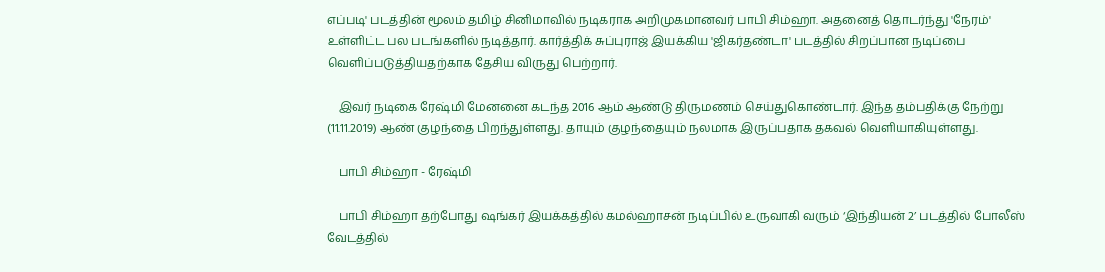எப்படி' படத்தின் மூலம் தமிழ் சினிமாவில் நடிகராக அறிமுகமானவர் பாபி சிம்ஹா. அதனைத் தொடர்ந்து 'நேரம்' உள்ளிட்ட பல படங்களில் நடித்தார். கார்த்திக் சுப்புராஜ் இயக்கிய 'ஜிகர்தண்டா' படத்தில் சிறப்பான நடிப்பை வெளிப்படுத்தியதற்காக தேசிய விருது பெற்றார்.

    இவர் நடிகை ரேஷ்மி மேனனை கடந்த 2016 ஆம் ஆண்டு திருமணம் செய்துகொண்டார். இந்த தம்பதிக்கு நேற்று (11.11.2019) ஆண் குழந்தை பிறந்துள்ளது. தாயும் குழந்தையும் நலமாக இருப்பதாக தகவல் வெளியாகியுள்ளது.

    பாபி சிம்ஹா - ரேஷ்மி

    பாபி சிம்ஹா தற்போது ஷங்கர் இயக்கத்தில் கமல்ஹாசன் நடிப்பில் உருவாகி வரும் ‘இந்தியன் 2’ படத்தில் போலீஸ் வேடத்தில்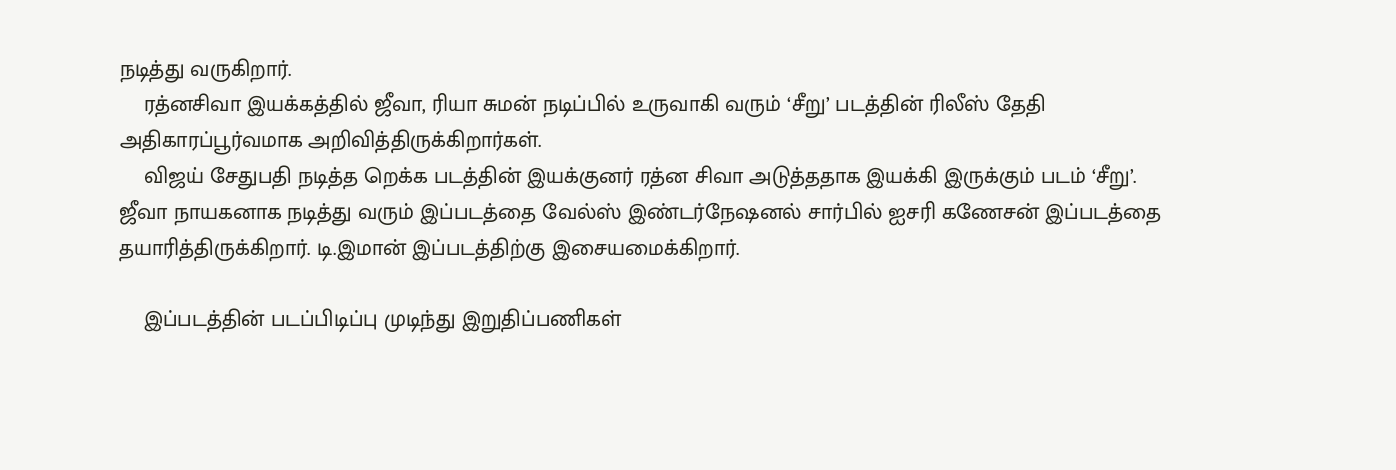நடித்து வருகிறார்.
    ரத்னசிவா இயக்கத்தில் ஜீவா, ரியா சுமன் நடிப்பில் உருவாகி வரும் ‘சீறு’ படத்தின் ரிலீஸ் தேதி அதிகாரப்பூர்வமாக அறிவித்திருக்கிறார்கள்.
    விஜய் சேதுபதி நடித்த றெக்க படத்தின் இயக்குனர் ரத்ன சிவா அடுத்ததாக இயக்கி இருக்கும் படம் ‘சீறு’. ஜீவா நாயகனாக நடித்து வரும் இப்படத்தை வேல்ஸ் இண்டர்நேஷனல் சார்பில் ஐசரி கணேசன் இப்படத்தை தயாரித்திருக்கிறார். டி.இமான் இப்படத்திற்கு இசையமைக்கிறார்.

    இப்படத்தின் படப்பிடிப்பு முடிந்து இறுதிப்பணிகள்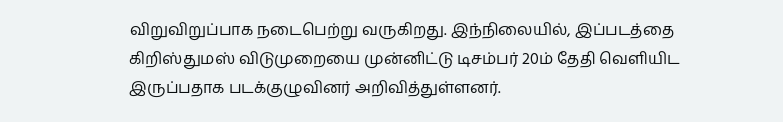விறுவிறுப்பாக நடைபெற்று வருகிறது. இந்நிலையில், இப்படத்தை கிறிஸ்துமஸ் விடுமுறையை முன்னிட்டு டிசம்பர் 20ம் தேதி வெளியிட இருப்பதாக படக்குழுவினர் அறிவித்துள்ளனர்.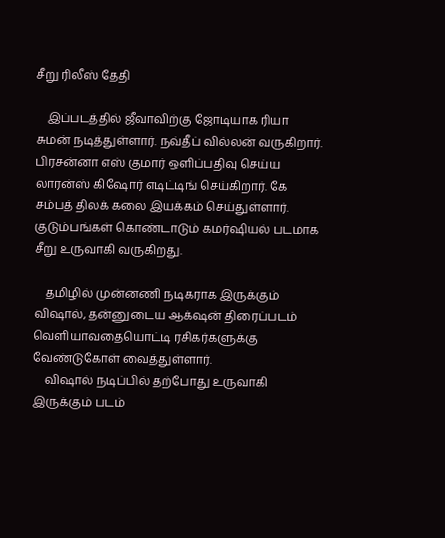சீறு ரிலீஸ் தேதி

    இப்படத்தில் ஜீவாவிற்கு ஜோடியாக ரியா சுமன் நடித்துள்ளார். நவ்தீப் வில்லன் வருகிறார். பிரசன்னா எஸ் குமார் ஒளிப்பதிவு செய்ய லாரன்ஸ் கிஷோர் எடிட்டிங் செய்கிறார். கே சம்பத் திலக் கலை இயக்கம் செய்துள்ளார். குடும்பங்கள் கொண்டாடும் கமர்ஷியல் படமாக சீறு உருவாகி வருகிறது.

    தமிழில் முன்னணி நடிகராக இருக்கும் விஷால், தன்னுடைய ஆக்‌ஷன் திரைப்படம் வெளியாவதையொட்டி ரசிகர்களுக்கு வேண்டுகோள் வைத்துள்ளார்.
    விஷால் நடிப்பில் தற்போது உருவாகி இருக்கும் படம்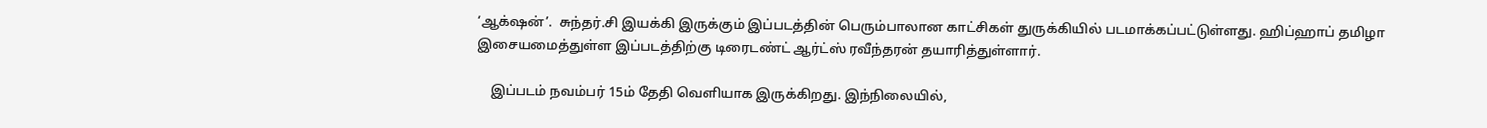‘ஆக்‌ஷன்’.  சுந்தர்.சி இயக்கி இருக்கும் இப்படத்தின் பெரும்பாலான காட்சிகள் துருக்கியில் படமாக்கப்பட்டுள்ளது. ஹிப்ஹாப் தமிழா இசையமைத்துள்ள இப்படத்திற்கு டிரைடண்ட் ஆர்ட்ஸ் ரவீந்தரன் தயாரித்துள்ளார்.

    இப்படம் நவம்பர் 15ம் தேதி வெளியாக இருக்கிறது. இந்நிலையில்,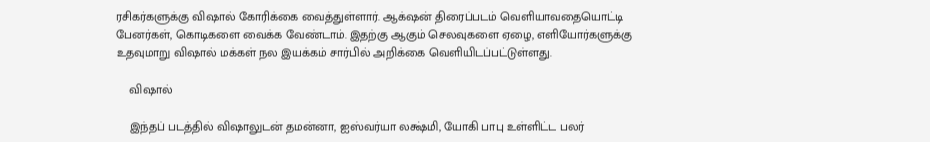ரசிகர்களுக்கு விஷால் கோரிக்கை வைத்துள்ளார். ஆக்‌ஷன் திரைப்படம் வெளியாவதையொட்டி பேனர்கள், கொடிகளை வைக்க வேண்டாம். இதற்கு ஆகும் செலவுகளை ஏழை, எளியோர்களுக்கு உதவுமாறு விஷால் மக்கள் நல இயக்கம் சார்பில் அறிக்கை வெளியிடப்பட்டுள்ளது.

    விஷால்

    இந்தப் படத்தில் விஷாலுடன் தமன்னா, ஐஸ்வர்யா லக்ஷ்மி, யோகி பாபு உள்ளிட்ட பலர்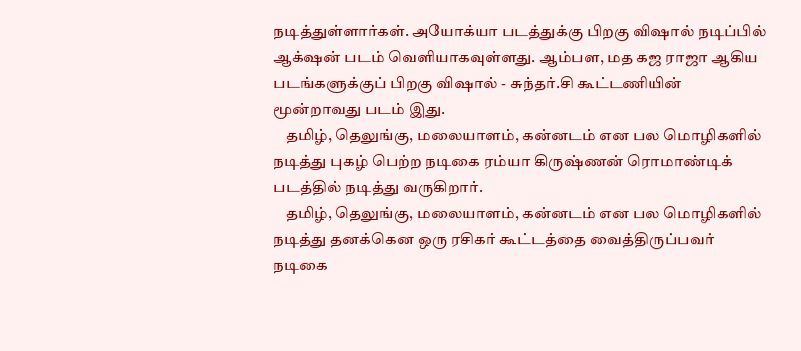நடித்துள்ளார்கள். அயோக்யா படத்துக்கு பிறகு விஷால் நடிப்பில் ஆக்‌ஷன் படம் வெளியாகவுள்ளது. ஆம்பள, மத கஜ ராஜா ஆகிய படங்களுக்குப் பிறகு விஷால் - சுந்தர்.சி கூட்டணியின் மூன்றாவது படம் இது.
    தமிழ், தெலுங்கு, மலையாளம், கன்னடம் என பல மொழிகளில் நடித்து புகழ் பெற்ற நடிகை ரம்யா கிருஷ்ணன் ரொமாண்டிக் படத்தில் நடித்து வருகிறார்.
    தமிழ், தெலுங்கு, மலையாளம், கன்னடம் என பல மொழிகளில் நடித்து தனக்கென ஒரு ரசிகர் கூட்டத்தை வைத்திருப்பவர் நடிகை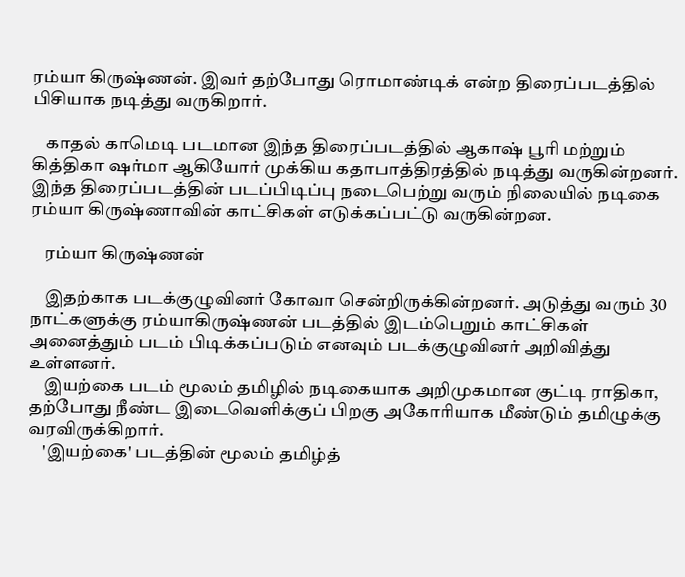ரம்யா கிருஷ்ணன். இவர் தற்போது ரொமாண்டிக் என்ற திரைப்படத்தில் பிசியாக நடித்து வருகிறார்.

    காதல் காமெடி படமான இந்த திரைப்படத்தில் ஆகாஷ் பூரி மற்றும் கித்திகா ஷர்மா ஆகியோர் முக்கிய கதாபாத்திரத்தில் நடித்து வருகின்றனர். இந்த திரைப்படத்தின் படப்பிடிப்பு நடைபெற்று வரும் நிலையில் நடிகை ரம்யா கிருஷ்ணாவின் காட்சிகள் எடுக்கப்பட்டு வருகின்றன.

    ரம்யா கிருஷ்ணன்

    இதற்காக படக்குழுவினர் கோவா சென்றிருக்கின்றனர். அடுத்து வரும் 30 நாட்களுக்கு ரம்யாகிருஷ்ணன் படத்தில் இடம்பெறும் காட்சிகள் அனைத்தும் படம் பிடிக்கப்படும் எனவும் படக்குழுவினர் அறிவித்து உள்ளனர்.
    இயற்கை படம் மூலம் தமிழில் நடிகையாக அறிமுகமான குட்டி ராதிகா, தற்போது நீண்ட இடைவெளிக்குப் பிறகு அகோரியாக மீண்டும் தமிழுக்கு வரவிருக்கிறார்.
    'இயற்கை' படத்தின் மூலம் தமிழ்த்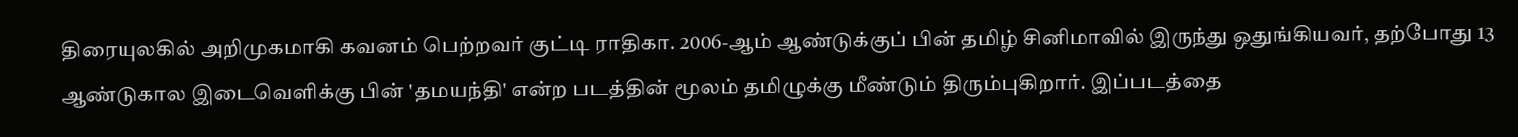திரையுலகில் அறிமுகமாகி கவனம் பெற்றவர் குட்டி ராதிகா. 2006-ஆம் ஆண்டுக்குப் பின் தமிழ் சினிமாவில் இருந்து ஒதுங்கியவர், தற்போது 13 ஆண்டுகால இடைவெளிக்கு பின் 'தமயந்தி' என்ற படத்தின் மூலம் தமிழுக்கு மீண்டும் திரும்புகிறார். இப்படத்தை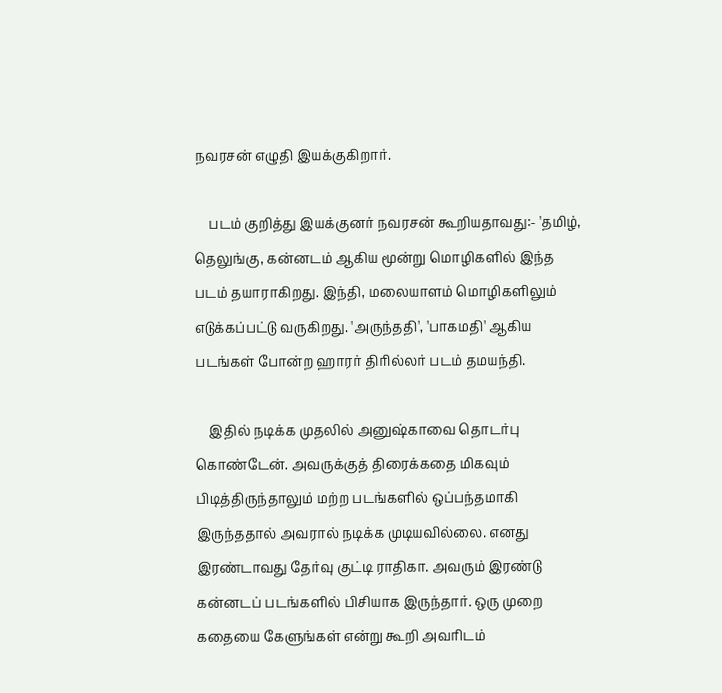நவரசன் எழுதி இயக்குகிறார்.

    படம் குறித்து இயக்குனர் நவரசன் கூறியதாவது:- 'தமிழ், தெலுங்கு, கன்னடம் ஆகிய மூன்று மொழிகளில் இந்த படம் தயாராகிறது. இந்தி, மலையாளம் மொழிகளிலும் எடுக்கப்பட்டு வருகிறது. 'அருந்ததி', 'பாகமதி' ஆகிய படங்கள் போன்ற ஹாரர் திரில்லர் படம் தமயந்தி.

    இதில் நடிக்க முதலில் அனுஷ்காவை தொடர்பு கொண்டேன். அவருக்குத் திரைக்கதை மிகவும் பிடித்திருந்தாலும் மற்ற படங்களில் ஒப்பந்தமாகி இருந்ததால் அவரால் நடிக்க முடியவில்லை. எனது இரண்டாவது தேர்வு குட்டி ராதிகா. அவரும் இரண்டு கன்னடப் படங்களில் பிசியாக இருந்தார். ஒரு முறை கதையை கேளுங்கள் என்று கூறி அவரிடம்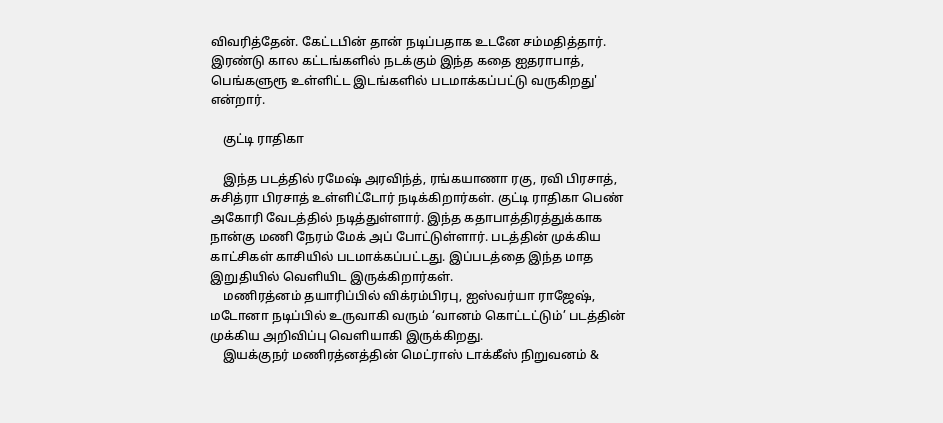விவரித்தேன். கேட்டபின் தான் நடிப்பதாக உடனே சம்மதித்தார். இரண்டு கால கட்டங்களில் நடக்கும் இந்த கதை ஐதராபாத், பெங்களுரூ உள்ளிட்ட இடங்களில் படமாக்கப்பட்டு வருகிறது' என்றார்.

    குட்டி ராதிகா

    இந்த படத்தில் ரமேஷ் அரவிந்த், ரங்கயாணா ரகு, ரவி பிரசாத், சுசித்ரா பிரசாத் உள்ளிட்டோர் நடிக்கிறார்கள். குட்டி ராதிகா பெண் அகோரி வேடத்தில் நடித்துள்ளார். இந்த கதாபாத்திரத்துக்காக நான்கு மணி நேரம் மேக் அப் போட்டுள்ளார். படத்தின் முக்கிய காட்சிகள் காசியில் படமாக்கப்பட்டது. இப்படத்தை இந்த மாத இறுதியில் வெளியிட இருக்கிறார்கள்.
    மணிரத்னம் தயாரிப்பில் விக்ரம்பிரபு, ஐஸ்வர்யா ராஜேஷ், மடோனா நடிப்பில் உருவாகி வரும் ‘வானம் கொட்டட்டும்’ படத்தின் முக்கிய அறிவிப்பு வெளியாகி இருக்கிறது.
    இயக்குநர் மணிரத்னத்தின் மெட்ராஸ் டாக்கீஸ் நிறுவனம் &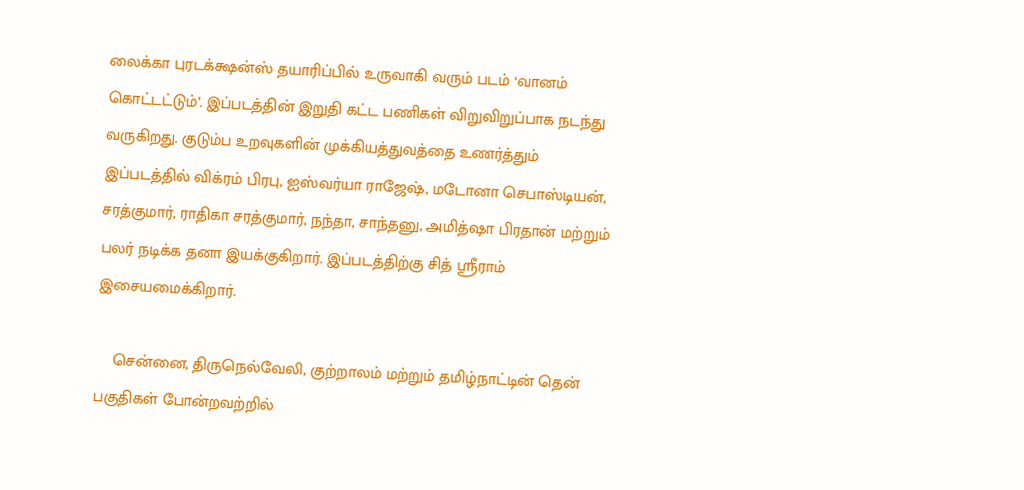லைக்கா புரடக்க்ஷன்ஸ் தயாரிப்பில் உருவாகி வரும் படம் ‘வானம் கொட்டட்டும்’. இப்படத்தின் இறுதி கட்ட பணிகள் விறுவிறுப்பாக நடந்து வருகிறது. குடும்ப உறவுகளின் முக்கியத்துவத்தை உணர்த்தும் இப்படத்தில் விக்ரம் பிரபு, ஐஸ்வர்யா ராஜேஷ், மடோனா செபாஸ்டியன், சரத்குமார், ராதிகா சரத்குமார், நந்தா, சாந்தனு, அமித்ஷா பிரதான் மற்றும் பலர் நடிக்க தனா இயக்குகிறார். இப்படத்திற்கு சித் ஸ்ரீராம் இசையமைக்கிறார்.

    சென்னை, திருநெல்வேலி, குற்றாலம் மற்றும் தமிழ்நாட்டின் தென் பகுதிகள் போன்றவற்றில்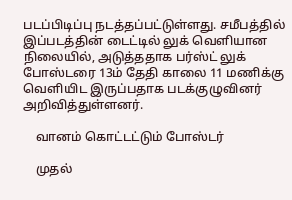படப்பிடிப்பு நடத்தப்பட்டுள்ளது. சமீபத்தில் இப்படத்தின் டைட்டில் லுக் வெளியான நிலையில், அடுத்ததாக பர்ஸ்ட் லுக் போஸ்டரை 13ம் தேதி காலை 11 மணிக்கு வெளியிட இருப்பதாக படக்குழுவினர் அறிவித்துள்ளனர்.

    வானம் கொட்டட்டும் போஸ்டர்

    முதல்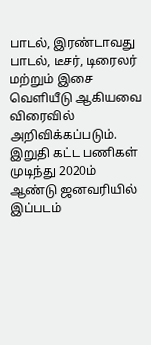பாடல், இரண்டாவது பாடல், டீசர், டிரைலர் மற்றும் இசை வெளியீடு ஆகியவை விரைவில் அறிவிக்கப்படும். இறுதி கட்ட பணிகள் முடிந்து 2020ம் ஆண்டு ஜனவரியில் இப்படம்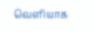வெளியாக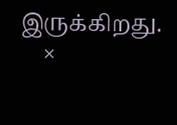இருக்கிறது.
    ×